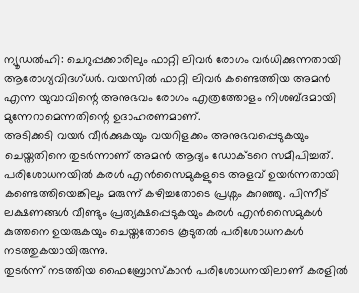ന്യൂഡൽഹി: ചെറുപ്പക്കാരിലും ഫാറ്റി ലിവർ രോഗം വർധിക്കുന്നതായി ആരോഗ്യവിദഗ്ധർ. വയസിൽ ഫാറ്റി ലിവർ കണ്ടെത്തിയ അമൻ എന്ന യുവാവിന്റെ അനുഭവം രോഗം എത്രത്തോളം നിശബ്ദമായി മുന്നേറാമെന്നതിന്റെ ഉദാഹരണമാണ്.
അടിക്കടി വയർ വീർക്കുകയും വയറിളക്കം അനുഭവപ്പെടുകയും ചെയ്തതിനെ തുടർന്നാണ് അമൻ ആദ്യം ഡോക്ടറെ സമീപിച്ചത്. പരിശോധനയിൽ കരൾ എൻസൈമുകളുടെ അളവ് ഉയർന്നതായി കണ്ടെത്തിയെങ്കിലും മരുന്ന് കഴിച്ചതോടെ പ്രശ്നം കുറഞ്ഞു. പിന്നീട് ലക്ഷണങ്ങൾ വീണ്ടും പ്രത്യക്ഷപ്പെടുകയും കരൾ എൻസൈമുകൾ കുത്തനെ ഉയരുകയും ചെയ്തതോടെ കൂടുതൽ പരിശോധനകൾ നടത്തുകയായിരുന്നു.
തുടർന്ന് നടത്തിയ ഫൈബ്രോസ്കാൻ പരിശോധനയിലാണ് കരളിൽ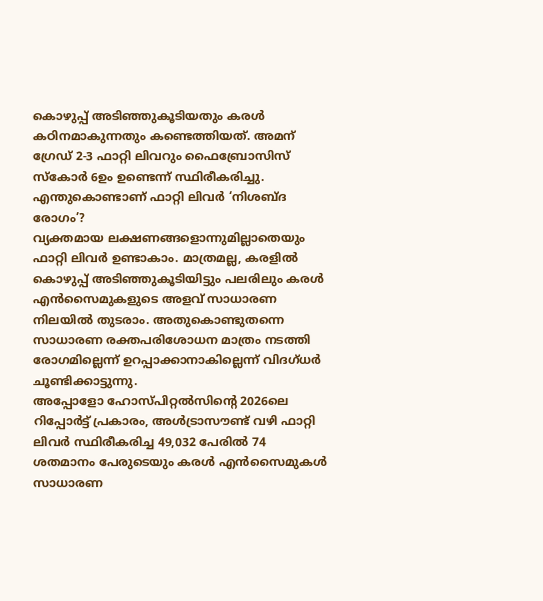കൊഴുപ്പ് അടിഞ്ഞുകൂടിയതും കരൾ കഠിനമാകുന്നതും കണ്ടെത്തിയത്. അമന് ഗ്രേഡ് 2-3 ഫാറ്റി ലിവറും ഫൈബ്രോസിസ് സ്കോർ 6ഉം ഉണ്ടെന്ന് സ്ഥിരീകരിച്ചു.
എന്തുകൊണ്ടാണ് ഫാറ്റി ലിവർ ‘നിശബ്ദ രോഗം’?
വ്യക്തമായ ലക്ഷണങ്ങളൊന്നുമില്ലാതെയും ഫാറ്റി ലിവർ ഉണ്ടാകാം. മാത്രമല്ല, കരളിൽ കൊഴുപ്പ് അടിഞ്ഞുകൂടിയിട്ടും പലരിലും കരൾ എൻസൈമുകളുടെ അളവ് സാധാരണ നിലയിൽ തുടരാം. അതുകൊണ്ടുതന്നെ സാധാരണ രക്തപരിശോധന മാത്രം നടത്തി രോഗമില്ലെന്ന് ഉറപ്പാക്കാനാകില്ലെന്ന് വിദഗ്ധർ ചൂണ്ടിക്കാട്ടുന്നു.
അപ്പോളോ ഹോസ്പിറ്റൽസിന്റെ 2026ലെ റിപ്പോർട്ട് പ്രകാരം, അൾട്രാസൗണ്ട് വഴി ഫാറ്റി ലിവർ സ്ഥിരീകരിച്ച 49,032 പേരിൽ 74 ശതമാനം പേരുടെയും കരൾ എൻസൈമുകൾ സാധാരണ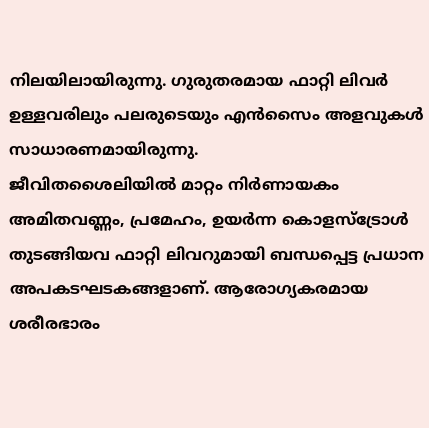നിലയിലായിരുന്നു. ഗുരുതരമായ ഫാറ്റി ലിവർ ഉള്ളവരിലും പലരുടെയും എൻസൈം അളവുകൾ സാധാരണമായിരുന്നു.
ജീവിതശൈലിയിൽ മാറ്റം നിർണായകം
അമിതവണ്ണം, പ്രമേഹം, ഉയർന്ന കൊളസ്ട്രോൾ തുടങ്ങിയവ ഫാറ്റി ലിവറുമായി ബന്ധപ്പെട്ട പ്രധാന അപകടഘടകങ്ങളാണ്. ആരോഗ്യകരമായ ശരീരഭാരം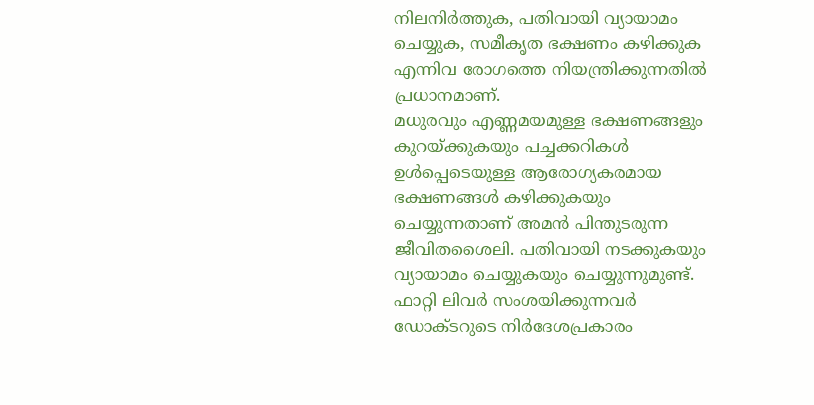നിലനിർത്തുക, പതിവായി വ്യായാമം ചെയ്യുക, സമീകൃത ഭക്ഷണം കഴിക്കുക എന്നിവ രോഗത്തെ നിയന്ത്രിക്കുന്നതിൽ പ്രധാനമാണ്.
മധുരവും എണ്ണമയമുള്ള ഭക്ഷണങ്ങളും കുറയ്ക്കുകയും പച്ചക്കറികൾ ഉൾപ്പെടെയുള്ള ആരോഗ്യകരമായ ഭക്ഷണങ്ങൾ കഴിക്കുകയും ചെയ്യുന്നതാണ് അമൻ പിന്തുടരുന്ന ജീവിതശൈലി. പതിവായി നടക്കുകയും വ്യായാമം ചെയ്യുകയും ചെയ്യുന്നുമുണ്ട്.
ഫാറ്റി ലിവർ സംശയിക്കുന്നവർ ഡോക്ടറുടെ നിർദേശപ്രകാരം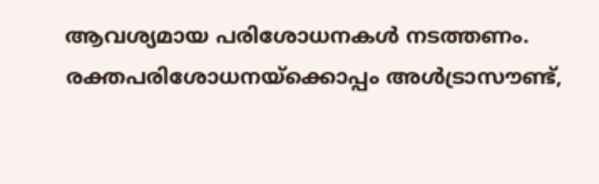ആവശ്യമായ പരിശോധനകൾ നടത്തണം. രക്തപരിശോധനയ്ക്കൊപ്പം അൾട്രാസൗണ്ട്,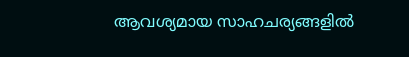ആവശ്യമായ സാഹചര്യങ്ങളിൽ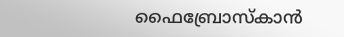ഫൈബ്രോസ്കാൻ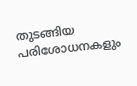തുടങ്ങിയ പരിശോധനകളും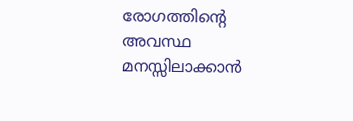രോഗത്തിന്റെ അവസ്ഥ മനസ്സിലാക്കാൻ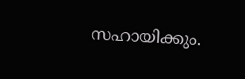സഹായിക്കും.